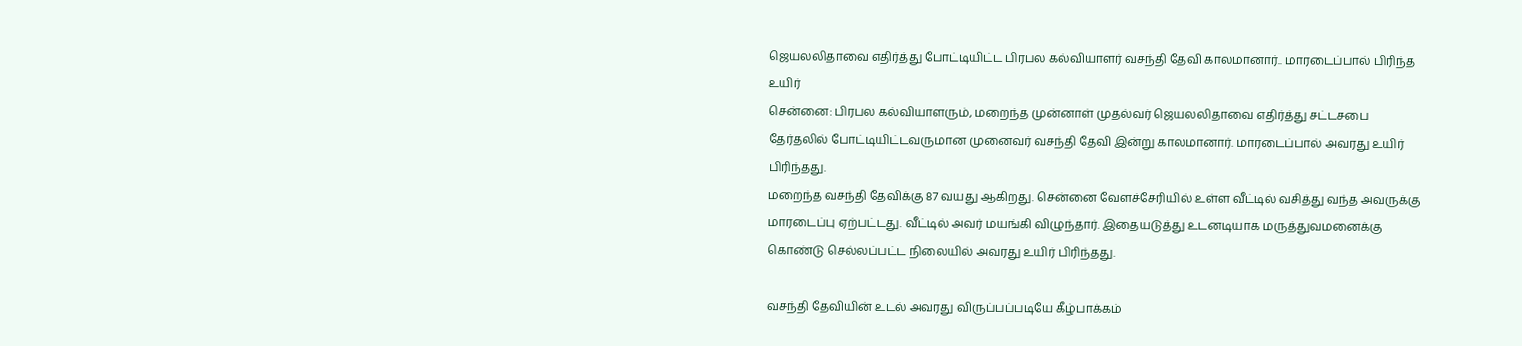ஜெயலலிதாவை எதிர்த்து போட்டியிட்ட பிரபல கல்வியாளர் வசந்தி தேவி காலமானார்.. மாரடைப்பால் பிரிந்த உயிர்
சென்னை: பிரபல கல்வியாளரும், மறைந்த முன்னாள் முதல்வர் ஜெயலலிதாவை எதிர்த்து சட்டசபை தேர்தலில் போட்டியிட்டவருமான முனைவர் வசந்தி தேவி இன்று காலமானார். மாரடைப்பால் அவரது உயிர் பிரிந்தது.
மறைந்த வசந்தி தேவிக்கு 87 வயது ஆகிறது. சென்னை வேளச்சேரியில் உள்ள வீட்டில் வசித்து வந்த அவருக்கு மாரடைப்பு ஏற்பட்டது. வீட்டில் அவர் மயங்கி விழுந்தார். இதையடுத்து உடனடியாக மருத்துவமனைக்கு கொண்டு செல்லப்பட்ட நிலையில் அவரது உயிர் பிரிந்தது.

வசந்தி தேவியின் உடல் அவரது விருப்பப்படியே கீழ்பாக்கம்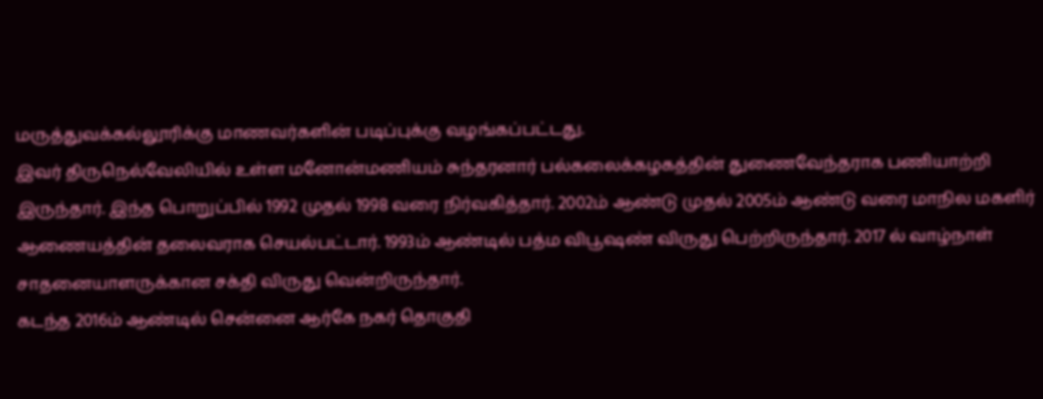மருத்துவக்கல்லூரிக்கு மாணவர்களின் படிப்புக்கு வழங்கப்பட்டது.
இவர் திருநெல்வேலியில் உள்ள மனோன்மணியம் சுந்தரனார் பல்கலைக்கழகத்தின் துணைவேந்தராக பணியாற்றி இருந்தார். இந்த பொறுப்பில் 1992 முதல் 1998 வரை நிர்வகித்தார். 2002ம் ஆண்டு முதல் 2005ம் ஆண்டு வரை மாநில மகளிர் ஆணையத்தின் தலைவராக செயல்பட்டார். 1993ம் ஆண்டில் பத்ம விபூஷண் விருது பெற்றிருந்தார். 2017 ல் வாழ்நாள் சாதனையாளருக்கான சக்தி விருது வென்றிருந்தார்.
கடந்த 2016ம் ஆண்டில் சென்னை ஆர்கே நகர் தொகுதி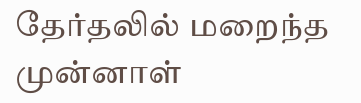தேர்தலில் மறைந்த முன்னாள்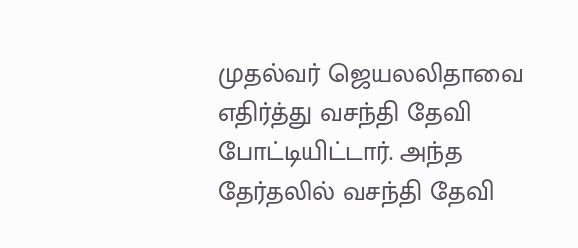முதல்வர் ஜெயலலிதாவை எதிர்த்து வசந்தி தேவி போட்டியிட்டார். அந்த தேர்தலில் வசந்தி தேவி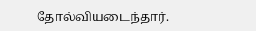தோல்வியடைந்தார்.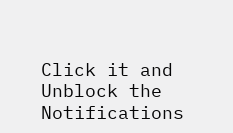Click it and Unblock the Notifications